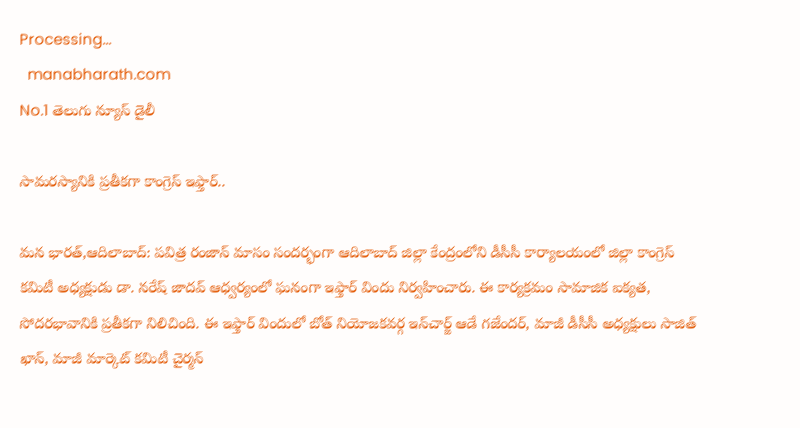Processing...
  manabharath.com
No.1 తెలుగు న్యూస్ డైలీ

సామరస్యానికి ప్రతీకగా కాంగ్రెస్ ఇఫ్తార్..

మన భారత్,ఆదిలాబాద్: పవిత్ర రంజాన్ మాసం సందర్భంగా ఆదిలాబాద్ జిల్లా కేంద్రంలోని డీసీసీ కార్యాలయంలో జిల్లా కాంగ్రెస్ కమిటీ అధ్యక్షుడు డా. నరేష్ జాదవ్ ఆధ్వర్యంలో ఘనంగా ఇఫ్తార్ విందు నిర్వహించారు. ఈ కార్యక్రమం సామాజిక ఐక్యత, సోదరభావానికి ప్రతీకగా నిలిచింది. ఈ ఇఫ్తార్ విందులో బోత్ నియోజకవర్గ ఇన్‌చార్జ్ ఆడే గజేందర్, మాజీ డీసీసీ అధ్యక్షులు సాజిత్ ఖాన్, మాజీ మార్కెట్ కమిటీ చైర్మన్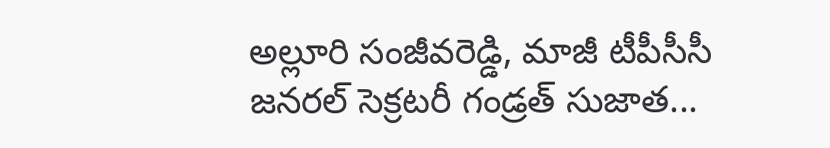అల్లూరి సంజీవరెడ్డి, మాజీ టీపీసీసీ జనరల్ సెక్రటరీ గండ్రత్ సుజాత...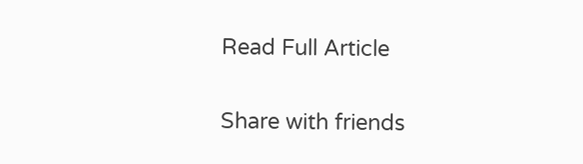Read Full Article

Share with friends